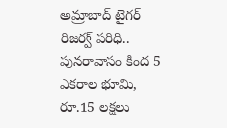అమ్రాబాద్ టైగర్ రిజర్వ్ పరిధి.. పునరావాసం కింద 5 ఎకరాల భూమి, రూ.15 లక్షలు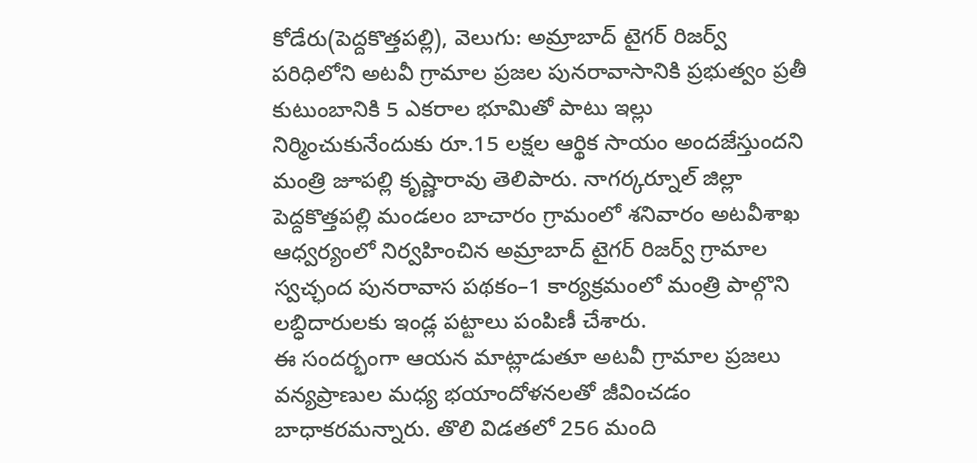కోడేరు(పెద్దకొత్తపల్లి), వెలుగు: అమ్రాబాద్ టైగర్ రిజర్వ్ పరిధిలోని అటవీ గ్రామాల ప్రజల పునరావాసానికి ప్రభుత్వం ప్రతీ కుటుంబానికి 5 ఎకరాల భూమితో పాటు ఇల్లు నిర్మించుకునేందుకు రూ.15 లక్షల ఆర్థిక సాయం అందజేస్తుందని మంత్రి జూపల్లి కృష్ణారావు తెలిపారు. నాగర్కర్నూల్ జిల్లా పెద్దకొత్తపల్లి మండలం బాచారం గ్రామంలో శనివారం అటవీశాఖ ఆధ్వర్యంలో నిర్వహించిన అమ్రాబాద్ టైగర్ రిజర్వ్ గ్రామాల స్వచ్ఛంద పునరావాస పథకం–1 కార్యక్రమంలో మంత్రి పాల్గొని లబ్ధిదారులకు ఇండ్ల పట్టాలు పంపిణీ చేశారు.
ఈ సందర్భంగా ఆయన మాట్లాడుతూ అటవీ గ్రామాల ప్రజలు వన్యప్రాణుల మధ్య భయాందోళనలతో జీవించడం బాధాకరమన్నారు. తొలి విడతలో 256 మంది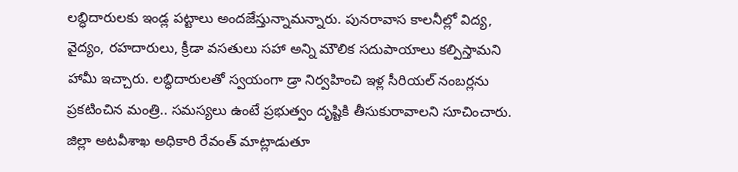లబ్ధిదారులకు ఇండ్ల పట్టాలు అందజేస్తున్నామన్నారు. పునరావాస కాలనీల్లో విద్య, వైద్యం, రహదారులు, క్రీడా వసతులు సహా అన్ని మౌలిక సదుపాయాలు కల్పిస్తామని హామీ ఇచ్చారు. లబ్ధిదారులతో స్వయంగా డ్రా నిర్వహించి ఇళ్ల సీరియల్ నంబర్లను ప్రకటించిన మంత్రి.. సమస్యలు ఉంటే ప్రభుత్వం దృష్టికి తీసుకురావాలని సూచించారు. జిల్లా అటవీశాఖ అధికారి రేవంత్ మాట్లాడుతూ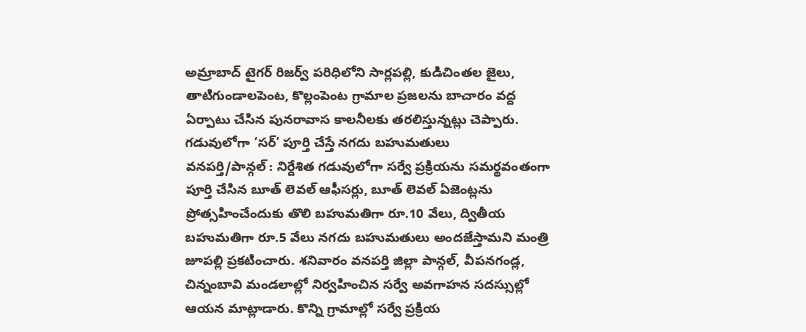అమ్రాబాద్ టైగర్ రిజర్వ్ పరిధిలోని సార్లపల్లి, కుడిచింతల జైలు, తాటిగుండాలపెంట, కొల్లంపెంట గ్రామాల ప్రజలను బాచారం వద్ద ఏర్పాటు చేసిన పునరావాస కాలనీలకు తరలిస్తున్నట్లు చెప్పారు.
గడువులోగా ‘సర్’ పూర్తి చేస్తే నగదు బహుమతులు
వనపర్తి/పాన్గల్ : నిర్దేశిత గడువులోగా సర్వే ప్రక్రియను సమర్థవంతంగా పూర్తి చేసిన బూత్ లెవల్ ఆఫీసర్లు, బూత్ లెవల్ ఏజెంట్లను ప్రోత్సహించేందుకు తొలి బహుమతిగా రూ.10 వేలు, ద్వితీయ బహుమతిగా రూ.5 వేలు నగదు బహుమతులు అందజేస్తామని మంత్రి జూపల్లి ప్రకటించారు. శనివారం వనపర్తి జిల్లా పాన్గల్, వీపనగండ్ల, చిన్నంబావి మండలాల్లో నిర్వహించిన సర్వే అవగాహన సదస్సుల్లో ఆయన మాట్లాడారు. కొన్ని గ్రామాల్లో సర్వే ప్రక్రియ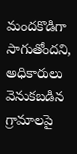మందకొడిగా సాగుతోందని, అధికారులు వెనుకబడిన గ్రామాలపై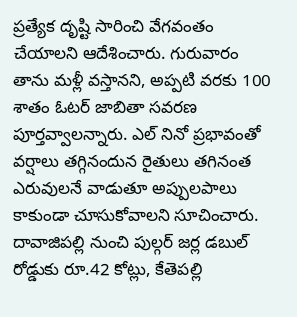ప్రత్యేక దృష్టి సారించి వేగవంతం చేయాలని ఆదేశించారు. గురువారం తాను మళ్లీ వస్తానని, అప్పటి వరకు 100 శాతం ఓటర్ జాబితా సవరణ పూర్తవ్వాలన్నారు. ఎల్ నినో ప్రభావంతో వర్షాలు తగ్గినందున రైతులు తగినంత ఎరువులనే వాడుతూ అప్పులపాలు కాకుండా చూసుకోవాలని సూచించారు. దావాజిపల్లి నుంచి పుల్గర్ జర్ల డబుల్ రోడ్డుకు రూ.42 కోట్లు, కేతెపల్లి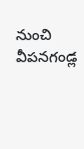నుంచి వీపనగండ్ల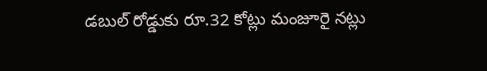డబుల్ రోడ్డుకు రూ.32 కోట్లు మంజూరై నట్లు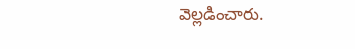వెల్లడించారు.